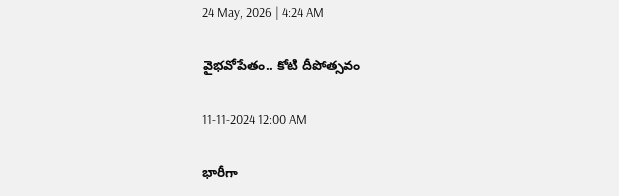24 May, 2026 | 4:24 AM

వైభవోపేతం.. కోటి దీపోత్సవం

11-11-2024 12:00 AM

భారీగా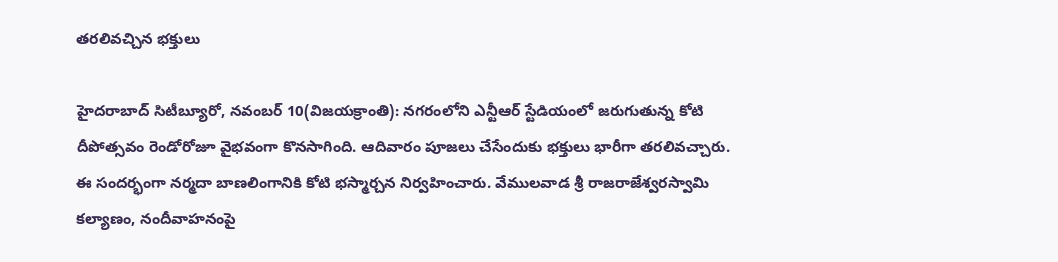తరలివచ్చిన భక్తులు

హైదరాబాద్ సిటీబ్యూరో, నవంబర్ 10(విజయక్రాంతి): నగరంలోని ఎన్టీఆర్ స్టేడియంలో జరుగుతున్న కోటి దీపోత్సవం రెండోరోజూ వైభవంగా కొనసాగింది. ఆదివారం పూజలు చేసేందుకు భక్తులు భారీగా తరలివచ్చారు. ఈ సందర్భంగా నర్మదా బాణలింగానికి కోటి భస్మార్చన నిర్వహించారు. వేములవాడ శ్రీ రాజరాజేశ్వరస్వామి కల్యాణం, నందీవాహనంపై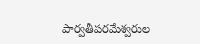పార్వతీపరమేశ్వరుల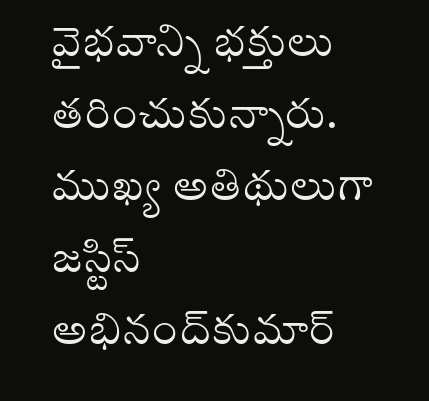వైభవాన్ని భక్తులు తరించుకున్నారు. ముఖ్య అతిథులుగా జస్టిస్ అభినంద్‌కుమార్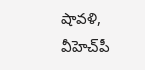షావళి, వీహెచ్‌పీ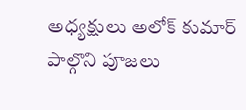అధ్యక్షులు అలోక్ కుమార్ పాల్గొని పూజలు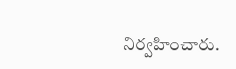నిర్వహించారు.